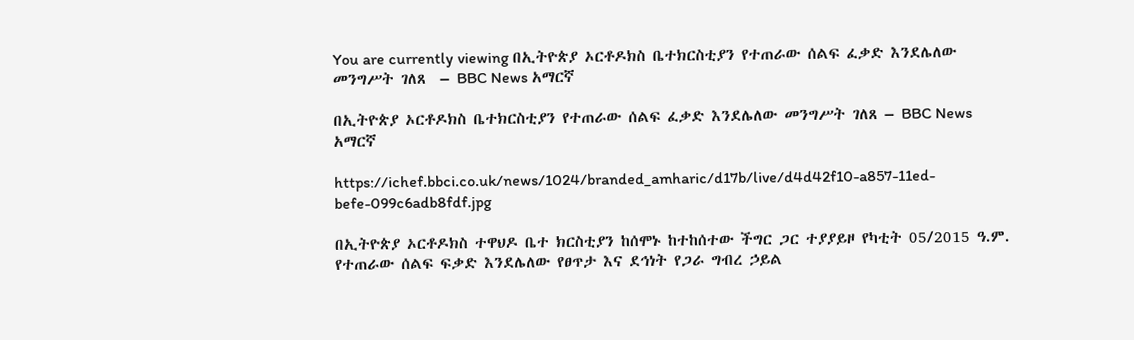You are currently viewing በኢትዮጵያ ኦርቶዶክስ ቤተክርስቲያን የተጠራው ሰልፍ ፈቃድ እንደሌለው መንግሥት ገለጸ  – BBC News አማርኛ

በኢትዮጵያ ኦርቶዶክስ ቤተክርስቲያን የተጠራው ሰልፍ ፈቃድ እንደሌለው መንግሥት ገለጸ – BBC News አማርኛ

https://ichef.bbci.co.uk/news/1024/branded_amharic/d17b/live/d4d42f10-a857-11ed-befe-099c6adb8fdf.jpg

በኢትዮጵያ ኦርቶዶክስ ተዋህዶ ቤተ ክርስቲያን ከሰሞኑ ከተከሰተው ችግር ጋር ተያያይዞ የካቲት 05/2015 ዓ.ም. የተጠራው ሰልፍ ፍቃድ እንደሌለው የፀጥታ እና ደኅነት የጋራ ግብረ ኃይል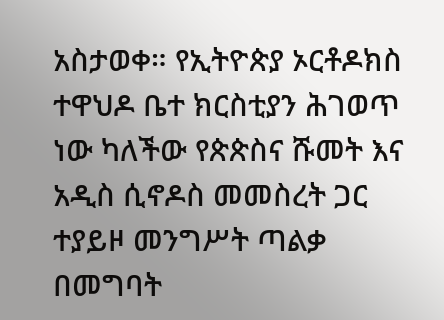አስታወቀ። የኢትዮጵያ ኦርቶዶክስ ተዋህዶ ቤተ ክርስቲያን ሕገወጥ ነው ካለችው የጵጵስና ሹመት እና አዲስ ሲኖዶስ መመስረት ጋር ተያይዞ መንግሥት ጣልቃ በመግባት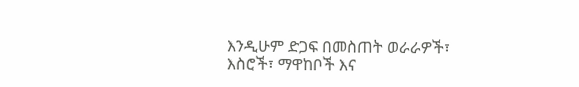እንዲሁም ድጋፍ በመስጠት ወራራዎች፣ እስሮች፣ ማዋከቦች እና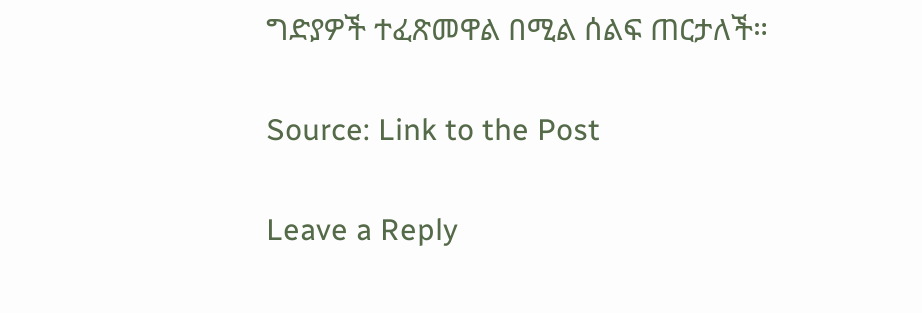ግድያዎች ተፈጽመዋል በሚል ሰልፍ ጠርታለች።

Source: Link to the Post

Leave a Reply